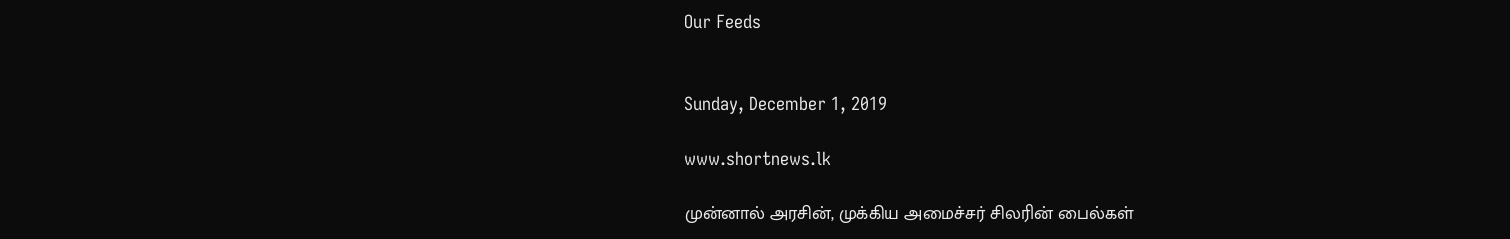Our Feeds


Sunday, December 1, 2019

www.shortnews.lk

முன்னால் அரசின், முக்கிய அமைச்சர் சிலரின் பைல்கள்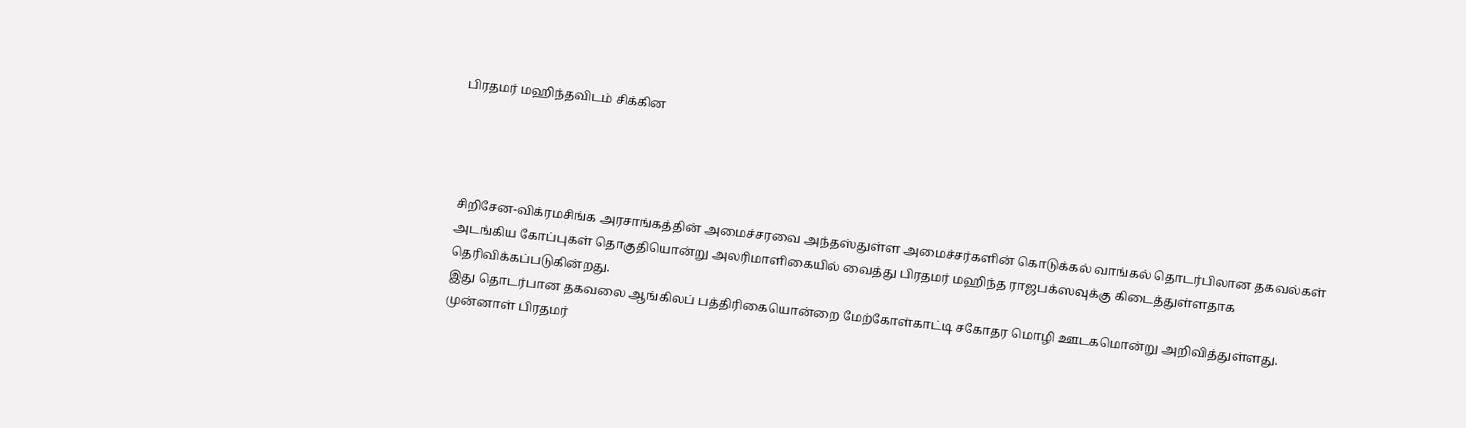பிரதமர் மஹிந்தவிடம் சிக்கின




சிறிசேன-விக்ரமசிங்க அரசாங்கத்தின் அமைச்சரவை அந்தஸ்துள்ள அமைச்சர்களின் கொடுக்கல் வாங்கல் தொடர்பிலான தகவல்கள் அடங்கிய கோப்புகள் தொகுதியொன்று அலரிமாளிகையில் வைத்து பிரதமர் மஹிந்த ராஜபக்ஸவுக்கு கிடைத்துள்ளதாக தெரிவிக்கப்படுகின்றது.
இது தொடர்பான தகவலை ஆங்கிலப் பத்திரிகையொன்றை மேற்கோள்காட்டி சகோதர மொழி ஊடகமொன்று அறிவித்துள்ளது.
முன்னாள் பிரதமர்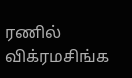ரணில் விக்ரமசிங்க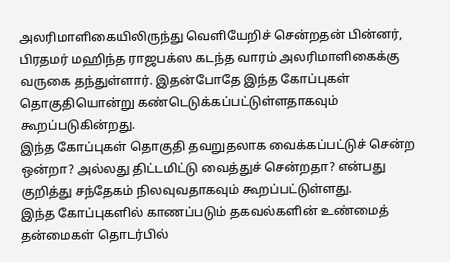அலரிமாளிகையிலிருந்து வெளியேறிச் சென்றதன் பின்னர், பிரதமர் மஹிந்த ராஜபக்ஸ கடந்த வாரம் அலரிமாளிகைக்கு வருகை தந்துள்ளார். இதன்போதே இந்த கோப்புகள் தொகுதியொன்று கண்டெடுக்கப்பட்டுள்ளதாகவும் கூறப்படுகின்றது.
இந்த கோப்புகள் தொகுதி தவறுதலாக வைக்கப்பட்டுச் சென்ற ஒன்றா? அல்லது திட்டமிட்டு வைத்துச் சென்றதா? என்பது குறித்து சந்தேகம் நிலவுவதாகவும் கூறப்பட்டுள்ளது.
இந்த கோப்புகளில் காணப்படும் தகவல்களின் உண்மைத் தன்மைகள் தொடர்பில்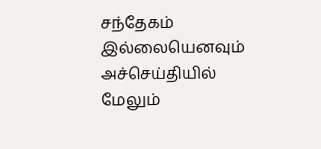சந்தேகம் இல்லையெனவும் அச்செய்தியில் மேலும்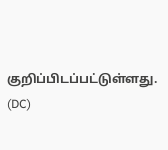குறிப்பிடப்பட்டுள்ளது. (DC)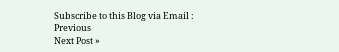Subscribe to this Blog via Email :
Previous
Next Post »